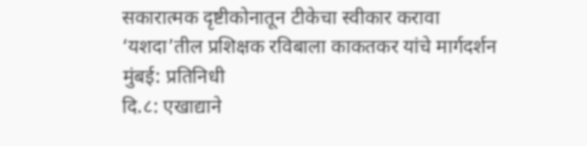सकारात्मक दृष्टीकोनातून टीकेचा स्वीकार करावा
‘यशदा’तील प्रशिक्षक रविबाला काकतकर यांचे मार्गदर्शन
मुंबई: प्रतिनिधी
दि.८: एखाद्याने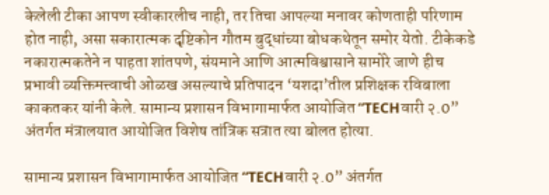केलेली टीका आपण स्वीकारलीच नाही, तर तिचा आपल्या मनावर कोणताही परिणाम होत नाही, असा सकारात्मक दृष्टिकोन गौतम बुद्धांच्या बोधकथेतून समोर येतो. टीकेकडे नकारात्मकतेने न पाहता शांतपणे, संयमाने आणि आत्मविश्वासाने सामोरे जाणे हीच प्रभावी व्यक्तिमत्त्वाची ओळख असल्याचे प्रतिपादन ‘यशदा’तील प्रशिक्षक रविबाला काकतकर यांनी केले. सामान्य प्रशासन विभागामार्फत आयोजित “TECHवारी २.0” अंतर्गत मंत्रालयात आयोजित विशेष तांत्रिक सत्रात त्या बोलत होत्या.

सामान्य प्रशासन विभागामार्फत आयोजित “TECHवारी २.0” अंतर्गत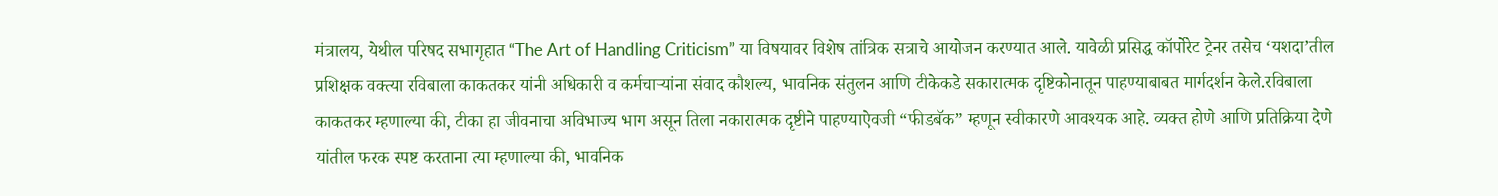मंत्रालय, येथील परिषद सभागृहात “The Art of Handling Criticism” या विषयावर विशेष तांत्रिक सत्राचे आयोजन करण्यात आले. यावेळी प्रसिद्ध कॉर्पोरेट ट्रेनर तसेच ‘यशदा’तील प्रशिक्षक वक्त्या रविबाला काकतकर यांनी अधिकारी व कर्मचाऱ्यांना संवाद कौशल्य, भावनिक संतुलन आणि टीकेकडे सकारात्मक दृष्टिकोनातून पाहण्याबाबत मार्गदर्शन केले.रविबाला काकतकर म्हणाल्या की, टीका हा जीवनाचा अविभाज्य भाग असून तिला नकारात्मक दृष्टीने पाहण्याऐवजी “फीडबॅक” म्हणून स्वीकारणे आवश्यक आहे. व्यक्त होणे आणि प्रतिक्रिया देणे यांतील फरक स्पष्ट करताना त्या म्हणाल्या की, भावनिक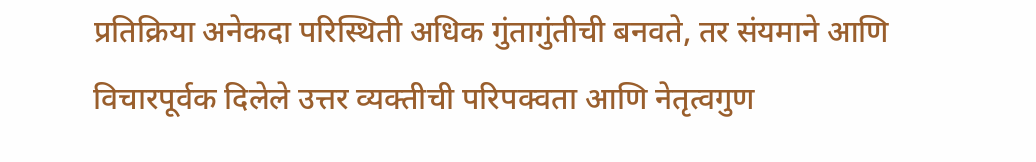प्रतिक्रिया अनेकदा परिस्थिती अधिक गुंतागुंतीची बनवते, तर संयमाने आणि विचारपूर्वक दिलेले उत्तर व्यक्तीची परिपक्वता आणि नेतृत्वगुण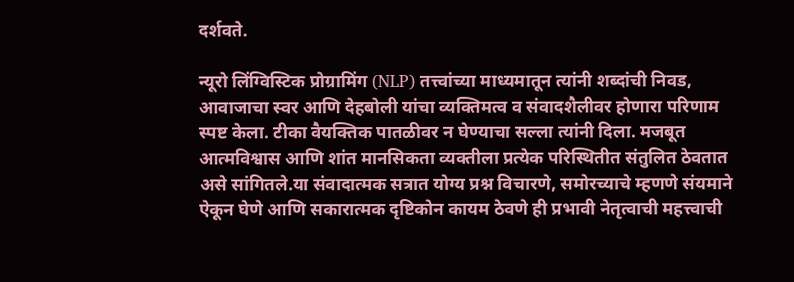दर्शवते.

न्यूरो लिंग्विस्टिक प्रोग्रामिंग (NLP) तत्त्वांच्या माध्यमातून त्यांनी शब्दांची निवड, आवाजाचा स्वर आणि देहबोली यांचा व्यक्तिमत्व व संवादशैलीवर होणारा परिणाम स्पष्ट केला. टीका वैयक्तिक पातळीवर न घेण्याचा सल्ला त्यांनी दिला. मजबूत आत्मविश्वास आणि शांत मानसिकता व्यक्तीला प्रत्येक परिस्थितीत संतुलित ठेवतात असे सांगितले.या संवादात्मक सत्रात योग्य प्रश्न विचारणे, समोरच्याचे म्हणणे संयमाने ऐकून घेणे आणि सकारात्मक दृष्टिकोन कायम ठेवणे ही प्रभावी नेतृत्वाची महत्त्वाची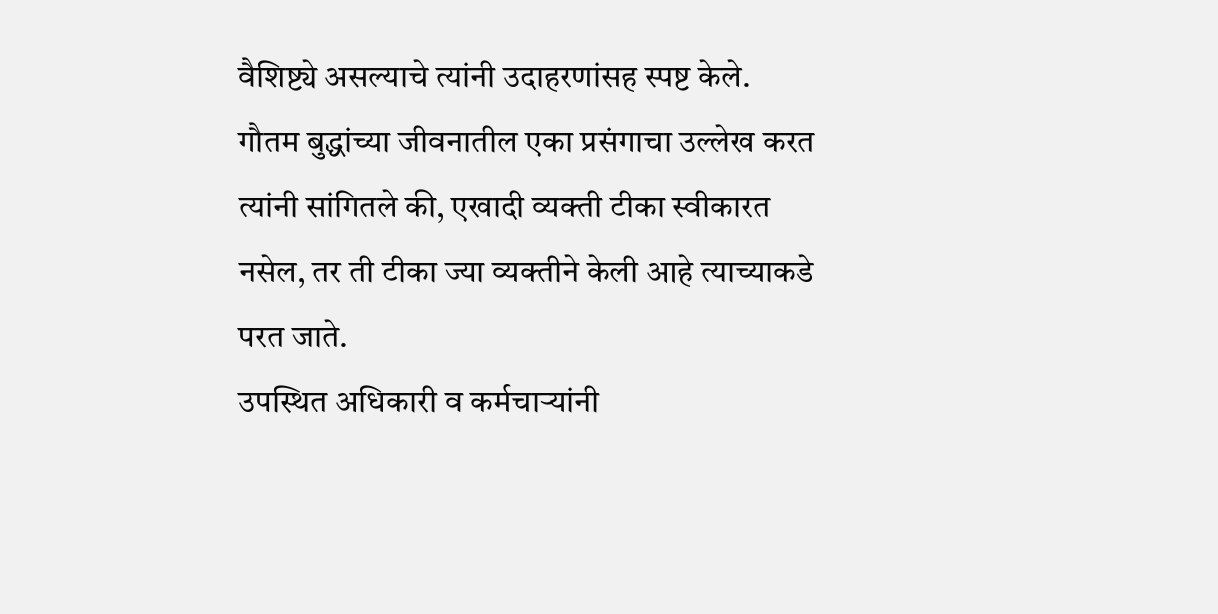वैशिष्ट्ये असल्याचे त्यांनी उदाहरणांसह स्पष्ट केले. गौतम बुद्धांच्या जीवनातील एका प्रसंगाचा उल्लेख करत त्यांनी सांगितले की, एखादी व्यक्ती टीका स्वीकारत नसेल, तर ती टीका ज्या व्यक्तीने केली आहे त्याच्याकडे परत जाते.
उपस्थित अधिकारी व कर्मचाऱ्यांनी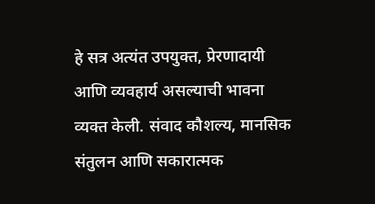हे सत्र अत्यंत उपयुक्त, प्रेरणादायी आणि व्यवहार्य असल्याची भावना व्यक्त केली. संवाद कौशल्य, मानसिक संतुलन आणि सकारात्मक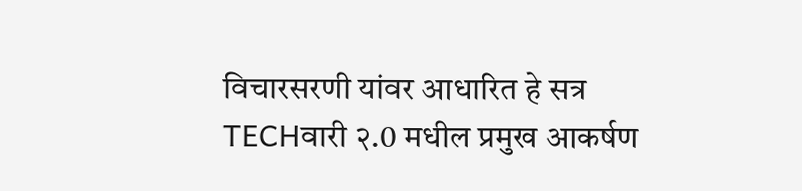विचारसरणी यांवर आधारित हे सत्र TECHवारी २.0 मधील प्रमुख आकर्षण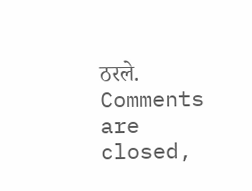ठरले.
Comments are closed,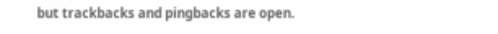but trackbacks and pingbacks are open.